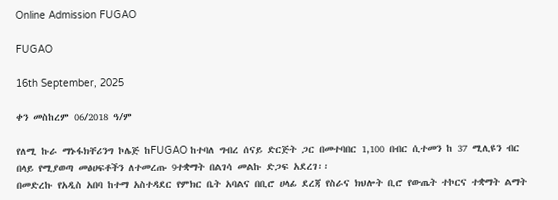Online Admission FUGAO

FUGAO

16th September, 2025

ቀን መስከረም 06/2018 ዓ/ም

የለሚ ኩራ ማኑፋክቸሪንግ ኮሌጅ ከFUGAO ከተባለ ግብረ ሰናይ ድርጅት ጋር በመተባበር 1,100 በብር ሲተመን ከ 37 ሚሊዩን ብር በላይ የሚያወጣ መፅሀፍቶችን ለተመረጡ 9ተቋማት በልገሳ መልኩ ድጋፍ አደረገ፡፡
በመድረኩ የአዲስ አበባ ከተማ አስተዳደር የምክር ቤት አባልና በቢሮ ሀላፊ ደረጃ የስራና ክህሎት ቢሮ የውጤት ተኮርና ተቋማት ልማት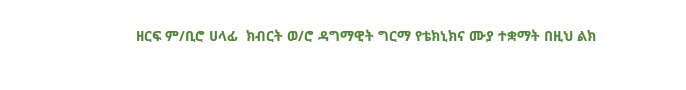ዘርፍ ም/ቢሮ ሀላፊ  ክብርት ወ/ሮ ዳግማዊት ግርማ የቴክኒክና ሙያ ተቋማት በዚህ ልክ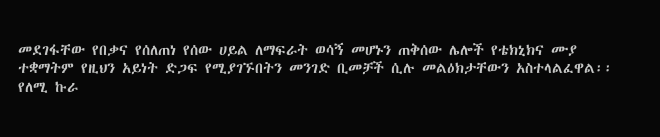መደገፋቸው የበቃና የሰለጠነ የሰው ሀይል ለማፍራት ወሳኝ መሆኑን ጠቅሰው ሌሎች የቴክኒክና ሙያ ተቋማትም የዚህን አይነት ድጋፍ የሚያገኙበትን መንገድ ቢመቻች ሲሉ መልዕክታቸውን አስተላልፈዋል፡፡
የለሚ ኩራ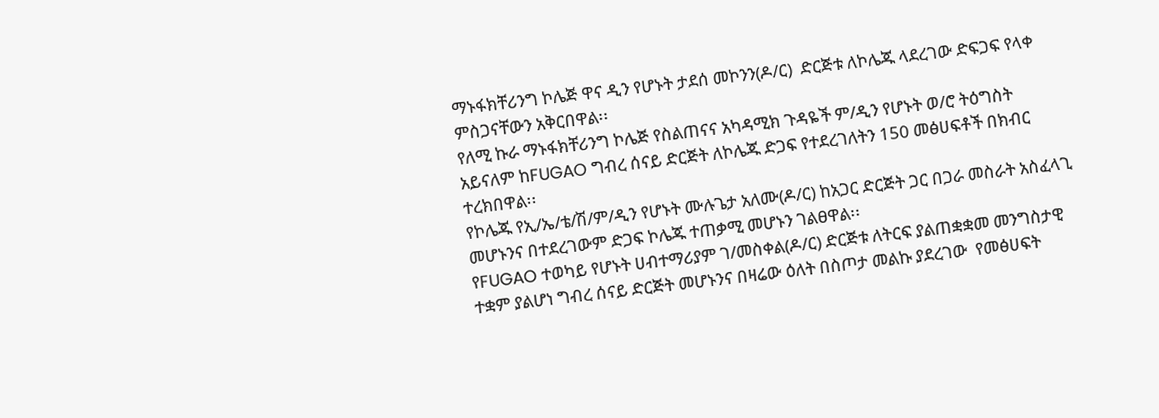ማኑፋክቸሪንግ ኮሌጅ ዋና ዲን የሆኑት ታደሰ መኮንን(ዶ/ር)  ድርጅቱ ለኮሌጁ ላደረገው ድፍጋፍ የላቀ ምስጋናቸውን አቅርበዋል፡፡
የለሚ ኩራ ማኑፋክቸሪንግ ኮሌጅ የስልጠናና አካዳሚክ ጉዳዬች ም/ዲን የሆኑት ወ/ሮ ትዕግስት አይናለም ከFUGAO ግብረ ሰናይ ድርጅት ለኮሌጁ ድጋፍ የተደረገለትን 150 መፅሀፍቶች በክብር ተረክበዋል፡፡
የኮሌጁ የኢ/ኤ/ቴ/ሽ/ም/ዲን የሆኑት ሙሉጌታ አለሙ(ዶ/ር) ከአጋር ድርጅት ጋር በጋራ መስራት አስፈላጊ መሆኑንና በተደረገውም ድጋፍ ኮሌጁ ተጠቃሚ መሆኑን ገልፀዋል፡፡
የFUGAO ተወካይ የሆኑት ሀብተማሪያም ገ/መስቀል(ዶ/ር) ድርጅቱ ለትርፍ ያልጠቋቋመ መንግስታዊ ተቋም ያልሆነ ግብረ ሰናይ ድርጅት መሆኑንና በዛሬው ዕለት በስጦታ መልኩ ያደረገው  የመፅሀፍት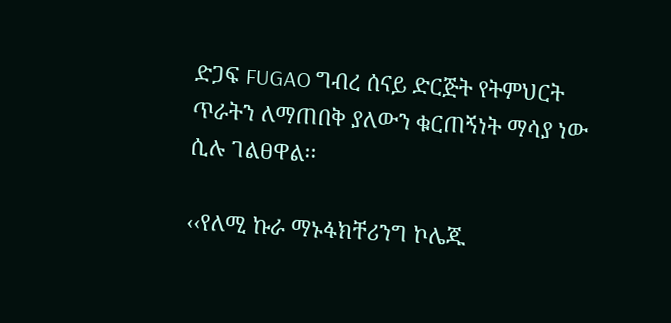ድጋፍ FUGAO ግብረ ሰናይ ድርጅት የትምህርት ጥራትን ለማጠበቅ ያለውን ቁርጠኝነት ማሳያ ነው ሲሉ ገልፀዋል፡፡

‹‹የለሚ ኩራ ማኑፋክቸሪንግ ኮሌጁ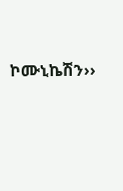ኮሙኒኬሽን››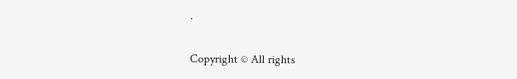.

Copyright © All rights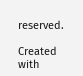reserved.

Created with